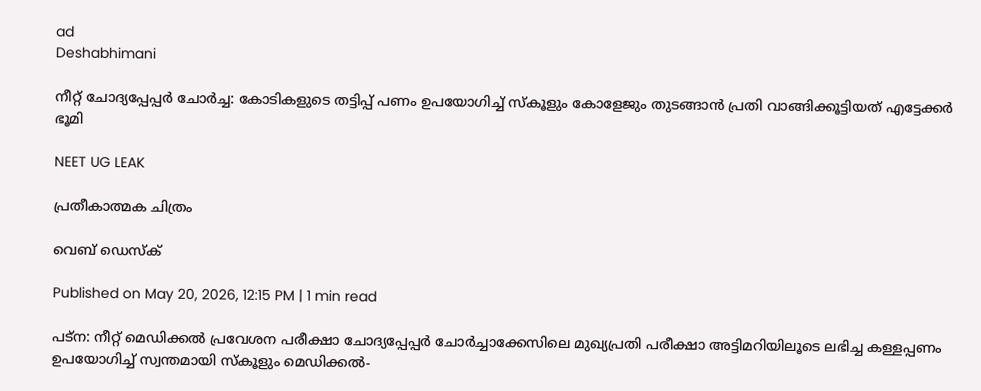ad
Deshabhimani

നീറ്റ് ചോദ്യപ്പേപ്പർ ചോർച്ച: കോടികളുടെ തട്ടിപ്പ് പണം ഉപയോഗിച്ച് സ്കൂളും കോളേജും തുടങ്ങാൻ പ്രതി വാങ്ങിക്കൂട്ടിയത് എട്ടേക്കർ ഭൂമി

NEET UG LEAK

പ്രതീകാത്മക ചിത്രം

വെബ് ഡെസ്ക്

Published on May 20, 2026, 12:15 PM | 1 min read

പട്ന: നീറ്റ് മെഡിക്കൽ പ്രവേശന പരീക്ഷാ ചോദ്യപ്പേപ്പർ ചോർച്ചാക്കേസിലെ മുഖ്യപ്രതി പരീക്ഷാ അട്ടിമറിയിലൂടെ ലഭിച്ച കള്ളപ്പണം ഉപയോഗിച്ച് സ്വന്തമായി സ്കൂളും മെഡിക്കൽ-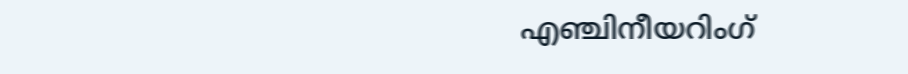എഞ്ചിനീയറിംഗ്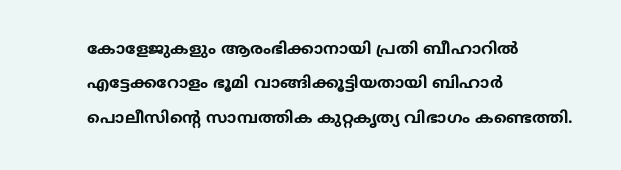കോളേജുകളും ആരംഭിക്കാനായി പ്രതി ബീഹാറിൽ എട്ടേക്കറോളം ഭൂമി വാങ്ങിക്കൂട്ടിയതായി ബിഹാർ പൊലീസിന്റെ സാമ്പത്തിക കുറ്റകൃത്യ വിഭാഗം കണ്ടെത്തി.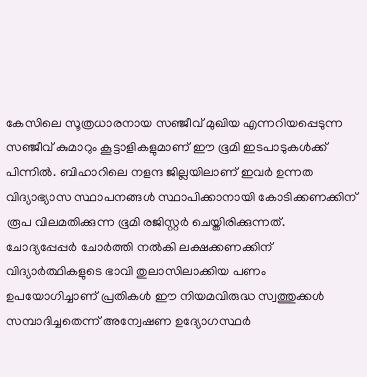കേസിലെ സൂത്രധാരനായ സഞ്ജീവ് മുഖിയ എന്നറിയപ്പെടുന്ന സഞ്ജീവ് കുമാറും കൂട്ടാളികളുമാണ് ഈ ഭൂമി ഇടപാടുകൾക്ക് പിന്നിൽ. ബിഹാറിലെ നളന്ദ ജില്ലയിലാണ് ഇവർ ഉന്നത വിദ്യാഭ്യാസ സ്ഥാപനങ്ങൾ സ്ഥാപിക്കാനായി കോടിക്കണക്കിന് രൂപ വിലമതിക്കുന്ന ഭൂമി രജിസ്റ്റർ ചെയ്തിരിക്കുന്നത്. ചോദ്യപ്പേപ്പർ ചോർത്തി നൽകി ലക്ഷക്കണക്കിന് വിദ്യാർത്ഥികളുടെ ഭാവി തുലാസിലാക്കിയ പണം ഉപയോഗിച്ചാണ് പ്രതികൾ ഈ നിയമവിരുദ്ധ സ്വത്തുക്കൾ സമ്പാദിച്ചതെന്ന് അന്വേഷണ ഉദ്യോഗസ്ഥർ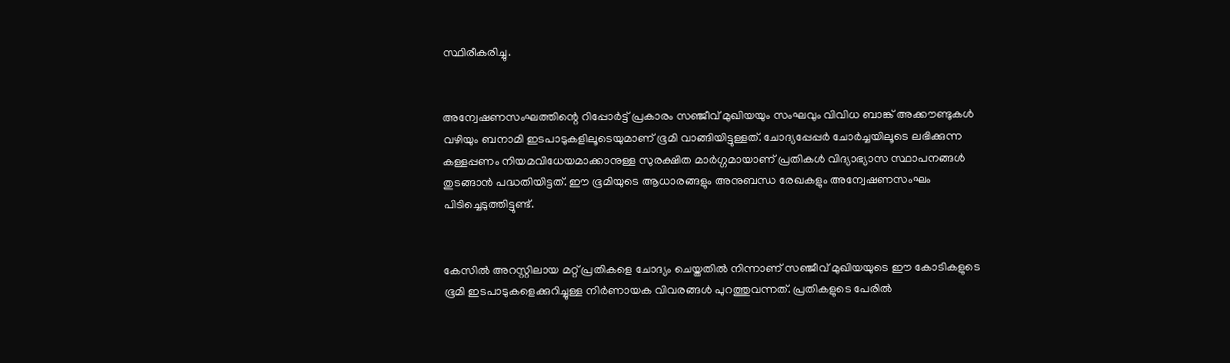സ്ഥിരീകരിച്ചു.


അന്വേഷണസംഘത്തിന്റെ റിപ്പോർട്ട് പ്രകാരം സഞ്ജീവ് മുഖിയയും സംഘവും വിവിധ ബാങ്ക് അക്കൗണ്ടുകൾ വഴിയും ബനാമി ഇടപാടുകളിലൂടെയുമാണ് ഭൂമി വാങ്ങിയിട്ടുള്ളത്. ചോദ്യപ്പേപ്പർ ചോർച്ചയിലൂടെ ലഭിക്കുന്ന കള്ളപ്പണം നിയമവിധേയമാക്കാനുള്ള സുരക്ഷിത മാർഗ്ഗമായാണ് പ്രതികൾ വിദ്യാഭ്യാസ സ്ഥാപനങ്ങൾ തുടങ്ങാൻ പദ്ധതിയിട്ടത്. ഈ ഭൂമിയുടെ ആധാരങ്ങളും അനുബന്ധ രേഖകളും അന്വേഷണസംഘം പിടിച്ചെടുത്തിട്ടുണ്ട്.


കേസിൽ അറസ്റ്റിലായ മറ്റ് പ്രതികളെ ചോദ്യം ചെയ്തതിൽ നിന്നാണ് സഞ്ജീവ് മുഖിയയുടെ ഈ കോടികളുടെ ഭൂമി ഇടപാടുകളെക്കുറിച്ചുള്ള നിർണായക വിവരങ്ങൾ പുറത്തുവന്നത്. പ്രതികളുടെ പേരിൽ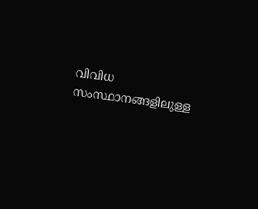വിവിധ സംസ്ഥാനങ്ങളിലുള്ള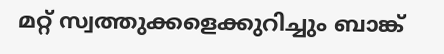മറ്റ് സ്വത്തുക്കളെക്കുറിച്ചും ബാങ്ക്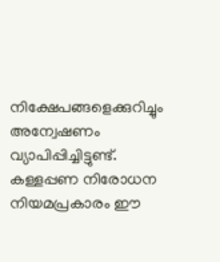നിക്ഷേപങ്ങളെക്കുറിച്ചും അന്വേഷണം വ്യാപിപ്പിച്ചിട്ടുണ്ട്. കള്ളപ്പണ നിരോധന നിയമപ്രകാരം ഈ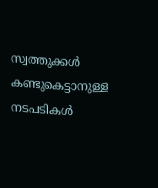സ്വത്തുക്കൾ കണ്ടുകെട്ടാനുള്ള നടപടികൾ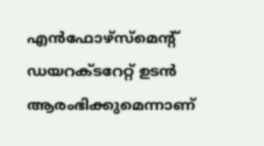എൻഫോഴ്‌സ്‌മെന്റ് ഡയറക്ടറേറ്റ് ഉടൻ ആരംഭിക്കുമെന്നാണ്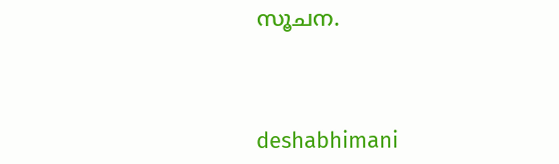സൂചന.



deshabhimani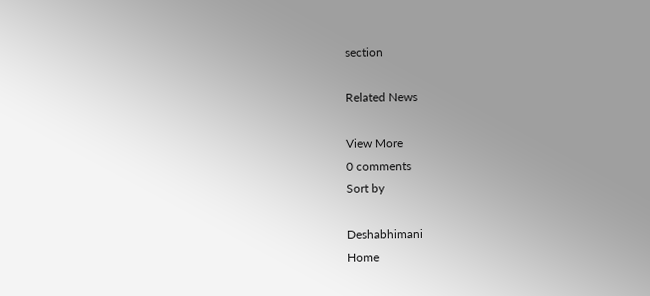section

Related News

View More
0 comments
Sort by

Deshabhimani
Home